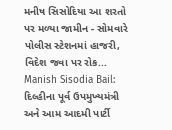મનીષ સિસોદિયા આ શરતો પર મળ્યા જામીન - સોમવારે પોલીસ સ્ટેશનમાં હાજરી, વિદેશ જવા પર રોક...
Manish Sisodia Bail: દિલ્હીના પૂર્વ ઉપમુખ્યમંત્રી અને આમ આદમી પાર્ટી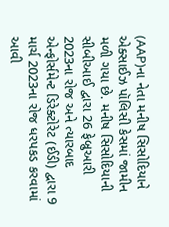(AAP)ના નેતા મનીષ સિસોદિયાને એક્સાઈઝ પૉલિસી કેસમાં જામીન મળી ગયા છે. મનીષ સિસોદિયાની સીબીઆઈ દ્વારા 26 ફેબ્રુઆરી 2023ના રોજ અને ત્યારબાદ એન્ફોર્સમેન્ટ ડિરેક્ટોરેટ (ઈડી) દ્વારા 9 માર્ચ 2023ના રોજ ધરપકડ કરવામાં આવી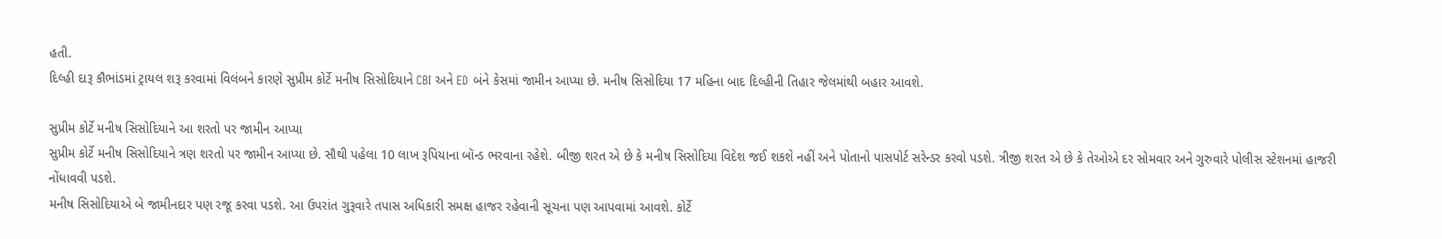હતી.
દિલ્હી દારૂ કૌભાંડમાં ટ્રાયલ શરૂ કરવામાં વિલંબને કારણે સુપ્રીમ કોર્ટે મનીષ સિસોદિયાને CBI અને ED બંને કેસમાં જામીન આપ્યા છે. મનીષ સિસોદિયા 17 મહિના બાદ દિલ્હીની તિહાર જેલમાંથી બહાર આવશે.

સુપ્રીમ કોર્ટે મનીષ સિસોદિયાને આ શરતો પર જામીન આપ્યા
સુપ્રીમ કોર્ટે મનીષ સિસોદિયાને ત્રણ શરતો પર જામીન આપ્યા છે. સૌથી પહેલા 10 લાખ રૂપિયાના બૉન્ડ ભરવાના રહેશે. બીજી શરત એ છે કે મનીષ સિસોદિયા વિદેશ જઈ શકશે નહીં અને પોતાનો પાસપોર્ટ સરેન્ડર કરવો પડશે. ત્રીજી શરત એ છે કે તેઓએ દર સોમવાર અને ગુરુવારે પોલીસ સ્ટેશનમાં હાજરી નોંધાવવી પડશે.
મનીષ સિસોદિયાએ બે જામીનદાર પણ રજૂ કરવા પડશે. આ ઉપરાંત ગુરૂવારે તપાસ અધિકારી સમક્ષ હાજર રહેવાની સૂચના પણ આપવામાં આવશે. કોર્ટે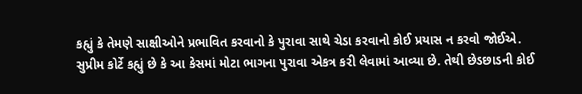કહ્યું કે તેમણે સાક્ષીઓને પ્રભાવિત કરવાનો કે પુરાવા સાથે ચેડા કરવાનો કોઈ પ્રયાસ ન કરવો જોઈએ.
સુપ્રીમ કોર્ટે કહ્યું છે કે આ કેસમાં મોટા ભાગના પુરાવા એકત્ર કરી લેવામાં આવ્યા છે. તેથી છેડછાડની કોઈ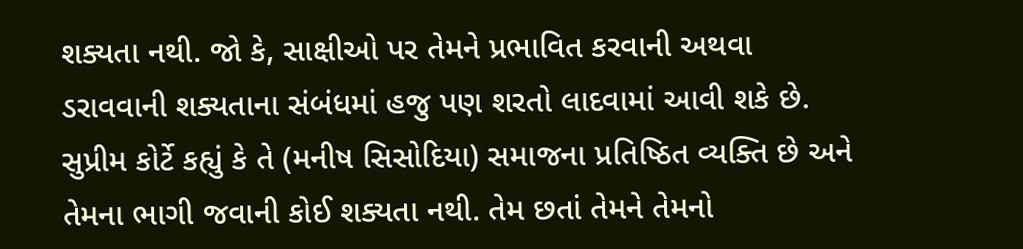શક્યતા નથી. જો કે, સાક્ષીઓ પર તેમને પ્રભાવિત કરવાની અથવા ડરાવવાની શક્યતાના સંબંધમાં હજુ પણ શરતો લાદવામાં આવી શકે છે.
સુપ્રીમ કોર્ટે કહ્યું કે તે (મનીષ સિસોદિયા) સમાજના પ્રતિષ્ઠિત વ્યક્તિ છે અને તેમના ભાગી જવાની કોઈ શક્યતા નથી. તેમ છતાં તેમને તેમનો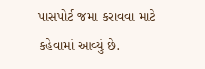પાસપોર્ટ જમા કરાવવા માટે કહેવામાં આવ્યું છે.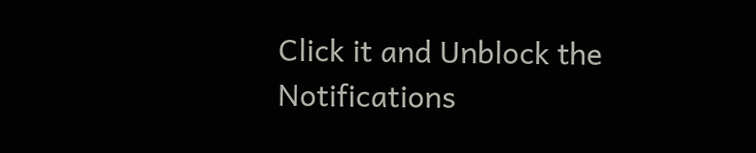Click it and Unblock the Notifications